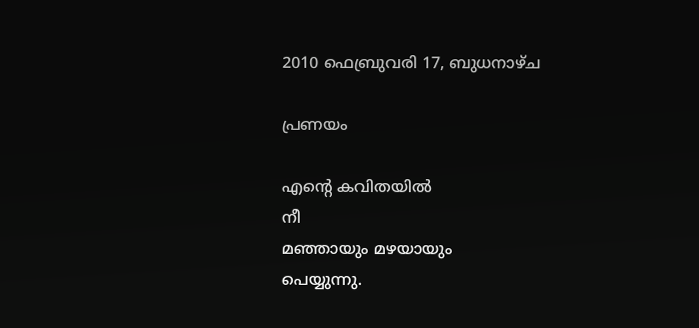2010 ഫെബ്രുവരി 17, ബുധനാഴ്‌ച

പ്രണയം

എന്റെ കവിതയില്‍
നീ
മഞ്ഞായും മഴയായും
പെയ്യുന്നു.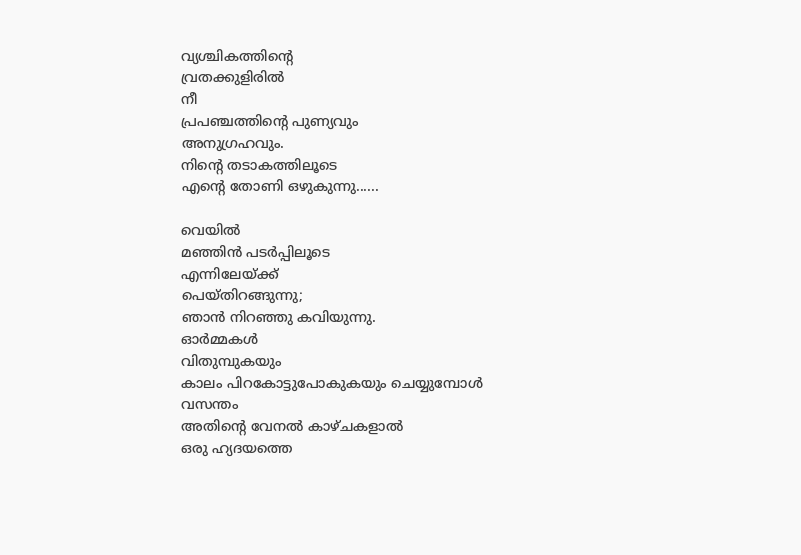വ്യശ്ചികത്തിന്റെ
വ്രതക്കുളിരില്‍
നീ
പ്രപഞ്ചത്തിന്റെ പുണ്യവും
അനുഗ്രഹവും.
നിന്റെ തടാകത്തിലൂടെ
എന്റെ തോണി ഒഴുകുന്നു......

വെയില്‍
മഞ്ഞിന്‍ പടര്‍പ്പിലൂടെ
എന്നിലേയ്ക്ക്
പെയ്തിറങ്ങുന്നു;
ഞാന്‍ നിറഞ്ഞു കവിയുന്നു.
ഓര്‍മ്മകള്‍
വിതുമ്പുകയും
കാലം പിറകോട്ടുപോകുകയും ചെയ്യുമ്പോള്‍
വസന്തം
അതിന്റെ വേനല്‍ കാഴ്ചകളാല്‍
ഒരു ഹ്യദയത്തെ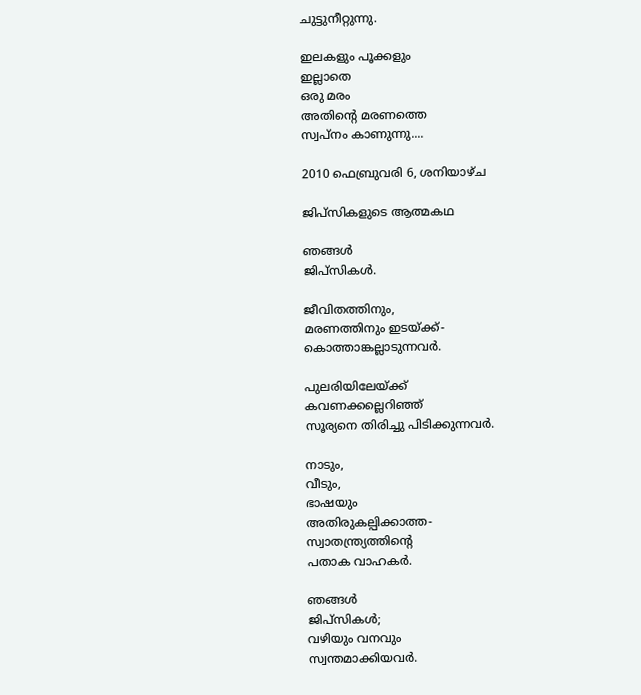ചുട്ടുനീറ്റുന്നു.

ഇലകളും പൂക്കളും
ഇല്ലാതെ
ഒരു മരം
അതിന്റെ മരണത്തെ
സ്വപ്നം കാണുന്നു....

2010 ഫെബ്രുവരി 6, ശനിയാഴ്‌ച

ജിപ്സികളുടെ ആത്മകഥ

ഞങ്ങള്‍
ജിപ്സികള്‍.

ജീവിതത്തിനും,
മരണത്തിനും ഇടയ്ക്ക്-
കൊത്താങ്കല്ലാടുന്നവര്‍.

പുലരിയിലേയ്ക്ക്
കവണക്കല്ലെറിഞ്ഞ്
സൂര്യനെ തിരിച്ചു പിടിക്കുന്നവര്‍.

നാടും,
വീടും,
ഭാഷയും
അതിരുകല്പിക്കാത്ത-
സ്വാതന്ത്ര്യത്തിന്റെ
പതാക വാഹകര്‍.

ഞങ്ങള്‍
ജിപ്സികള്‍;
വഴിയും വനവും
സ്വന്തമാക്കിയവര്‍.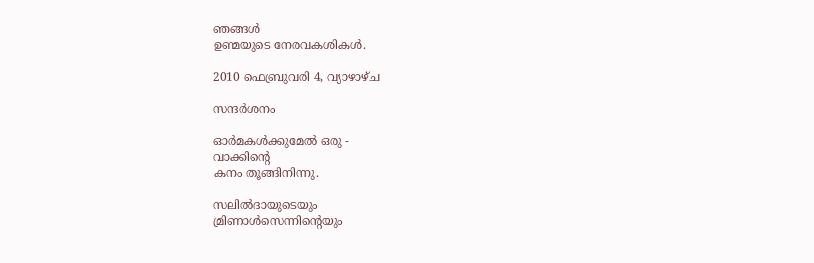ഞങ്ങള്‍
ഉണ്മയുടെ നേരവകശികള്‍.

2010 ഫെബ്രുവരി 4, വ്യാഴാഴ്‌ച

സന്ദര്‍ശനം

ഓര്‍മകള്‍ക്കുമേല്‍ ഒരു‌ ‌-
വാക്കിന്റെ
കനം തൂങ്ങിനിന്നു.

സലില്‍ദായുടെയും
മ്രിണാള്‍സെന്നിന്റെയും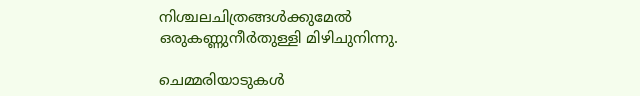നിശ്ചലചിത്രങ്ങള്‍ക്കുമേല്‍
ഒരുകണ്ണുനീര്‍തുള്ളി മിഴിചുനിന്നു.

ചെമ്മരിയാടുകള്‍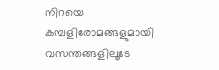നിറയെ
കമ്പളിരോമങ്ങളുമായി
വസന്തങ്ങളിലൂടേ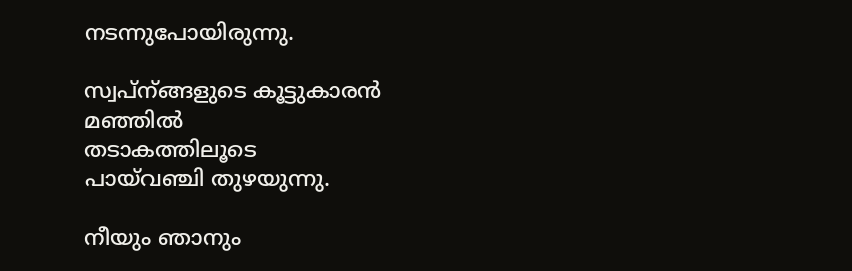നടന്നുപോയിരുന്നു.

സ്വപ്ന്ങ്ങളുടെ കൂട്ടുകാരന്‍
മഞ്ഞില്‍
തടാകത്തിലൂടെ
പായ്‌വഞ്ചി തുഴയുന്നു.

നീയും ഞാനും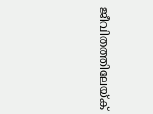ജീവിതത്തിലേയ്ക്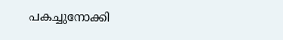പകച്ചുനോക്കി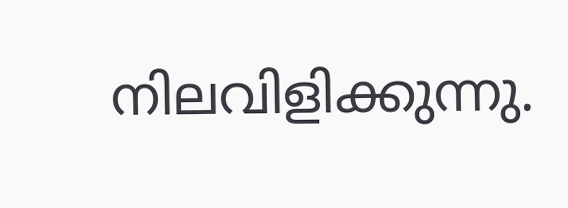നിലവിളിക്കുന്നു.